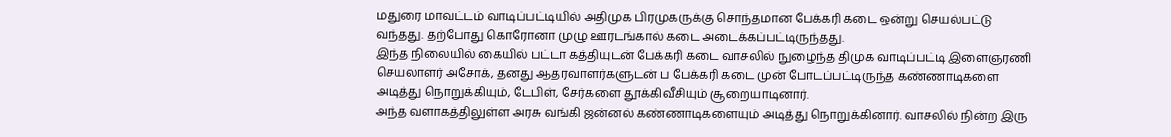மதுரை மாவட்டம் வாடிப்பட்டியில் அதிமுக பிரமுகருக்கு சொந்தமான பேக்கரி கடை ஒன்று செயல்பட்டு வந்தது. தற்போது கொரோனா முழு ஊரடங்கால் கடை அடைக்கப்பட்டிருந்தது.
இந்த நிலையில் கையில் பட்டா கத்தியுடன் பேக்கரி கடை வாசலில் நுழைந்த திமுக வாடிப்பட்டி இளைஞரணி செயலாளர் அசோக், தனது ஆதரவாளர்களுடன் ப பேக்கரி கடை முன் போடப்பட்டிருந்த கண்ணாடிகளை அடித்து நொறுக்கியும், டேபிள், சேர்களை தூக்கிவீசியும் சூறையாடினார்.
அந்த வளாகத்திலுள்ள அரசு வங்கி ஜன்னல் கண்ணாடிகளையும் அடித்து நொறுக்கினார். வாசலில் நின்ற இரு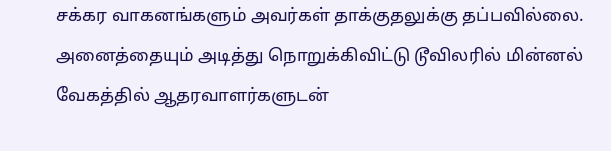சக்கர வாகனங்களும் அவர்கள் தாக்குதலுக்கு தப்பவில்லை. அனைத்தையும் அடித்து நொறுக்கிவிட்டு டூவிலரில் மின்னல் வேகத்தில் ஆதரவாளர்களுடன்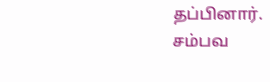தப்பினார்.
சம்பவ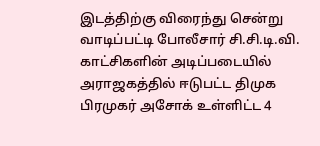இடத்திற்கு விரைந்து சென்று வாடிப்பட்டி போலீசார் சி.சி.டி.வி. காட்சிகளின் அடிப்படையில் அராஜகத்தில் ஈடுபட்ட திமுக பிரமுகர் அசோக் உள்ளிட்ட 4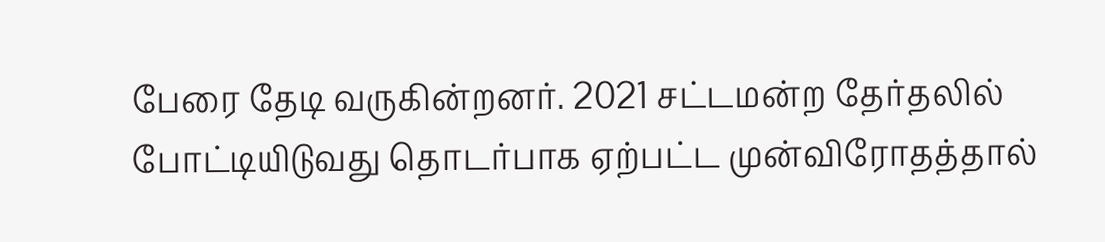பேரை தேடி வருகின்றனர். 2021 சட்டமன்ற தேர்தலில் போட்டியிடுவது தொடர்பாக ஏற்பட்ட முன்விரோதத்தால்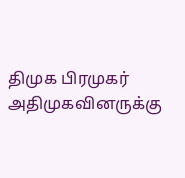திமுக பிரமுகர் அதிமுகவினருக்கு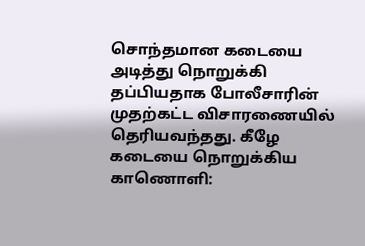சொந்தமான கடையை அடித்து நொறுக்கி தப்பியதாக போலீசாரின் முதற்கட்ட விசாரணையில் தெரியவந்தது. கீழே கடையை நொறுக்கிய காணொளி: